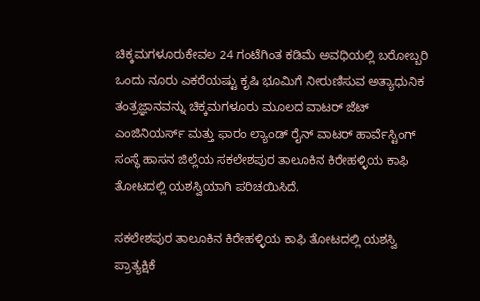ಚಿಕ್ಕಮಗಳೂರುಕೇವಲ 24 ಗಂಟೆಗಿಂತ ಕಡಿಮೆ ಅವಧಿಯಲ್ಲಿ ಬರೋಬ್ಬರಿ ಒಂದು ನೂರು ಎಕರೆಯಷ್ಟು ಕೃಷಿ ಭೂಮಿಗೆ ನೀರುಣಿಸುವ ಅತ್ಯಾಧುನಿಕ ತಂತ್ರಜ್ಞಾನವನ್ನು ಚಿಕ್ಕಮಗಳೂರು ಮೂಲದ ವಾಟರ್‌ ಜೆಟ್ ಎಂಜಿನಿಯರ್ಸ್ ಮತ್ತು ಫಾರಂ ಲ್ಯಾಂಡ್ ರೈನ್ ವಾಟರ್ ಹಾರ್ವೆಸ್ಟಿಂಗ್ ಸಂಸ್ಥೆ ಹಾಸನ ಜಿಲ್ಲೆಯ ಸಕಲೇಶಪುರ ತಾಲೂಕಿನ ಕಿರೇಹಳ್ಳಿಯ ಕಾಫಿ ತೋಟದಲ್ಲಿ ಯಶಸ್ವಿಯಾಗಿ ಪರಿಚಯಿಸಿದೆ.

ಸಕಲೇಶಪುರ ತಾಲೂಕಿನ ಕಿರೇಹಳ್ಳಿಯ ಕಾಫಿ ತೋಟದಲ್ಲಿ ಯಶಸ್ವಿ ಪ್ರಾತ್ಯಕ್ಷಿಕೆ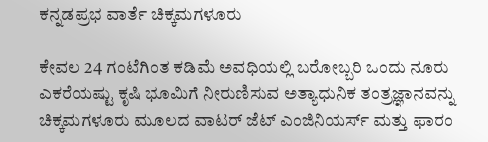ಕನ್ನಡಪ್ರಭ ವಾರ್ತೆ ಚಿಕ್ಕಮಗಳೂರು

ಕೇವಲ 24 ಗಂಟೆಗಿಂತ ಕಡಿಮೆ ಅವಧಿಯಲ್ಲಿ ಬರೋಬ್ಬರಿ ಒಂದು ನೂರು ಎಕರೆಯಷ್ಟು ಕೃಷಿ ಭೂಮಿಗೆ ನೀರುಣಿಸುವ ಅತ್ಯಾಧುನಿಕ ತಂತ್ರಜ್ಞಾನವನ್ನು ಚಿಕ್ಕಮಗಳೂರು ಮೂಲದ ವಾಟರ್‌ ಜೆಟ್ ಎಂಜಿನಿಯರ್ಸ್ ಮತ್ತು ಫಾರಂ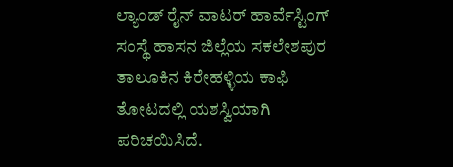ಲ್ಯಾಂಡ್ ರೈನ್ ವಾಟರ್ ಹಾರ್ವೆಸ್ಟಿಂಗ್ ಸಂಸ್ಥೆ ಹಾಸನ ಜಿಲ್ಲೆಯ ಸಕಲೇಶಪುರ ತಾಲೂಕಿನ ಕಿರೇಹಳ್ಳಿಯ ಕಾಫಿ ತೋಟದಲ್ಲಿ ಯಶಸ್ವಿಯಾಗಿ ಪರಿಚಯಿಸಿದೆ.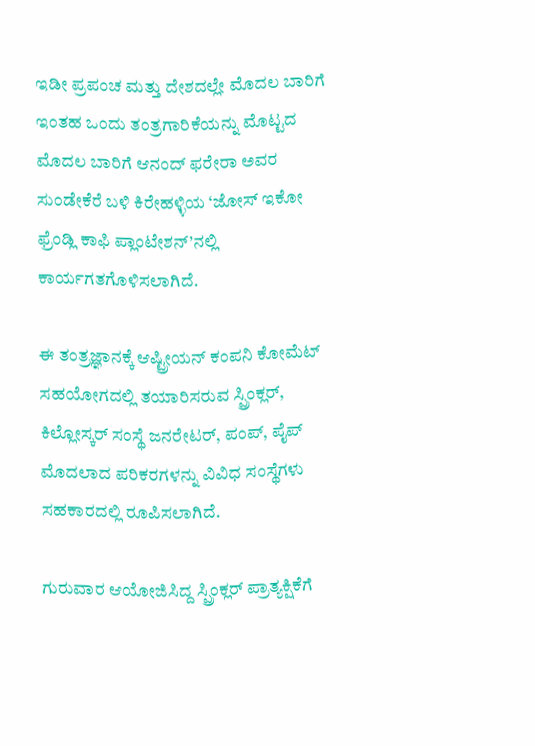ಇಡೀ ಪ್ರಪಂಚ ಮತ್ತು ದೇಶದಲ್ಲೇ ಮೊದಲ ಬಾರಿಗೆ ಇಂತಹ ಒಂದು ತಂತ್ರಗಾರಿಕೆಯನ್ನು ಮೊಟ್ಟದ ಮೊದಲ ಬಾರಿಗೆ ಆನಂದ್‌ ಫರೇರಾ ಅವರ ಸುಂಡೇಕೆರೆ ಬಳಿ ಕಿರೇಹಳ್ಳಿಯ ‘ಜೋಸ್‌ ಇಕೋ ಫ್ರೆಂಡ್ಲಿ ಕಾಫಿ ಪ್ಲಾಂಟೇಶನ್‌’ನಲ್ಲಿ ಕಾರ್ಯಗತಗೊಳಿಸಲಾಗಿದೆ.

ಈ ತಂತ್ರಜ್ಞಾನಕ್ಕೆ ಆಷ್ಟ್ರೀಯನ್ ಕಂಪನಿ ಕೋಮೆಟ್‌ ಸಹಯೋಗದಲ್ಲಿ ತಯಾರಿಸರುವ ಸ್ಪ್ರಿಂಕ್ಲರ್, ಕಿಲ್ಲೋಸ್ಕರ್‌ ಸಂಸ್ಥೆ ಜನರೇಟರ್‌, ಪಂಪ್‌, ಪೈಪ್‌ ಮೊದಲಾದ ಪರಿಕರಗಳನ್ನು ವಿವಿಧ ಸಂಸ್ಥೆಗಳು ಸಹಕಾರದಲ್ಲಿ ರೂಪಿಸಲಾಗಿದೆ.

ಗುರುವಾರ ಆಯೋಜಿಸಿದ್ದ ಸ್ಪ್ರಿಂಕ್ಲರ್ ಪ್ರಾತ್ಯಕ್ಷಿಕೆಗೆ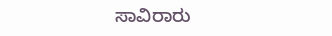ಸಾವಿರಾರು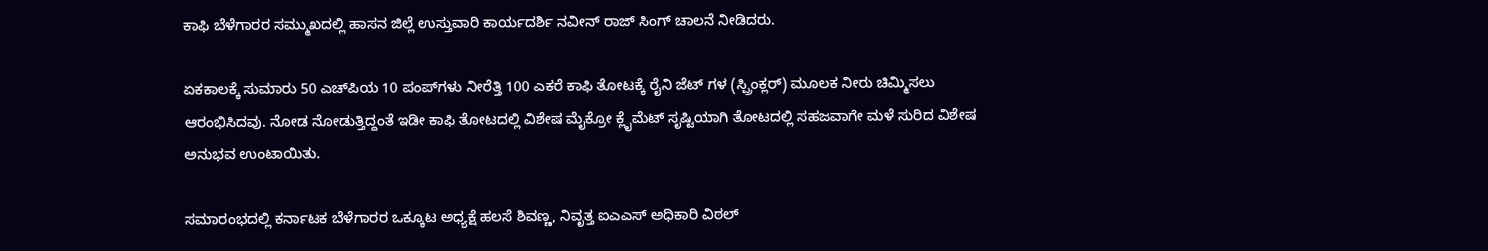ಕಾಫಿ ಬೆಳೆಗಾರರ ಸಮ್ಮುಖದಲ್ಲಿ ಹಾಸನ ಜಿಲ್ಲೆ ಉಸ್ತುವಾರಿ ಕಾರ್ಯದರ್ಶಿ ನವೀನ್‌ ರಾಜ್‌ ಸಿಂಗ್‌ ಚಾಲನೆ ನೀಡಿದರು.

ಏಕಕಾಲಕ್ಕೆ ಸುಮಾರು 50 ಎಚ್‌ಪಿಯ 10 ಪಂಪ್‌ಗಳು ನೀರೆತ್ತಿ 100 ಎಕರೆ ಕಾಫಿ ತೋಟಕ್ಕೆ ರೈನಿ ಜೆಟ್‌ ಗಳ (ಸ್ಪ್ರಿಂಕ್ಲರ್) ಮೂಲಕ ನೀರು ಚಿಮ್ಮಿಸಲು ಆರಂಭಿಸಿದವು. ನೋಡ ನೋಡುತ್ತಿದ್ದಂತೆ ಇಡೀ ಕಾಫಿ ತೋಟದಲ್ಲಿ ವಿಶೇಷ ಮೈಕ್ರೋ ಕ್ಲೈಮೆಟ್‌ ಸೃಷ್ಟಿಯಾಗಿ ತೋಟದಲ್ಲಿ ಸಹಜವಾಗೇ ಮಳೆ ಸುರಿದ ವಿಶೇಷ ಅನುಭವ ಉಂಟಾಯಿತು.

ಸಮಾರಂಭದಲ್ಲಿ ಕರ್ನಾಟಕ ಬೆಳೆಗಾರರ ಒಕ್ಕೂಟ ಅಧ್ಯಕ್ಷೆ ಹಲಸೆ ಶಿವಣ್ಣ, ನಿವೃತ್ತ ಐಎಎಸ್‌ ಅಧಿಕಾರಿ ವಿಠಲ್‌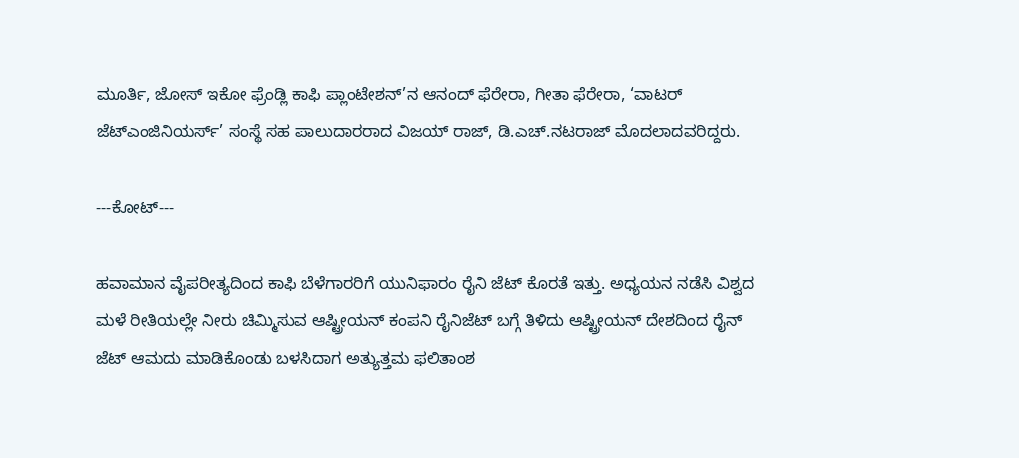ಮೂರ್ತಿ, ಜೋಸ್‌ ಇಕೋ ಫ್ರೆಂಡ್ಲಿ ಕಾಫಿ ಪ್ಲಾಂಟೇಶನ್‌’ನ ಆನಂದ್‌ ಫೆರೇರಾ, ಗೀತಾ ಫೆರೇರಾ, ‘ವಾಟರ್‌ ಜೆಟ್‌ಎಂಜಿನಿಯರ್ಸ್‌’ ಸಂಸ್ಥೆ ಸಹ ಪಾಲುದಾರರಾದ ವಿಜಯ್‌ ರಾಜ್‌, ಡಿ.ಎಚ್‌.ನಟರಾಜ್‌ ಮೊದಲಾದವರಿದ್ದರು.

---ಕೋಟ್‌---

ಹವಾಮಾನ ವೈಪರೀತ್ಯದಿಂದ ಕಾಫಿ ಬೆಳೆಗಾರರಿಗೆ ಯುನಿಫಾರಂ ರೈನಿ ಜೆಟ್‌ ಕೊರತೆ ಇತ್ತು. ಅಧ್ಯಯನ ನಡೆಸಿ ವಿಶ್ವದ ಮಳೆ ರೀತಿಯಲ್ಲೇ ನೀರು ಚಿಮ್ಮಿಸುವ ಆಷ್ಟ್ರೀಯನ್ ಕಂಪನಿ ರೈನಿಜೆಟ್‌ ಬಗ್ಗೆ ತಿಳಿದು ಆಷ್ಟ್ರೀಯನ್‌ ದೇಶದಿಂದ ರೈನ್‌ ಜೆಟ್‌ ಆಮದು ಮಾಡಿಕೊಂಡು ಬಳಸಿದಾಗ ಅತ್ಯುತ್ತಮ ಫಲಿತಾಂಶ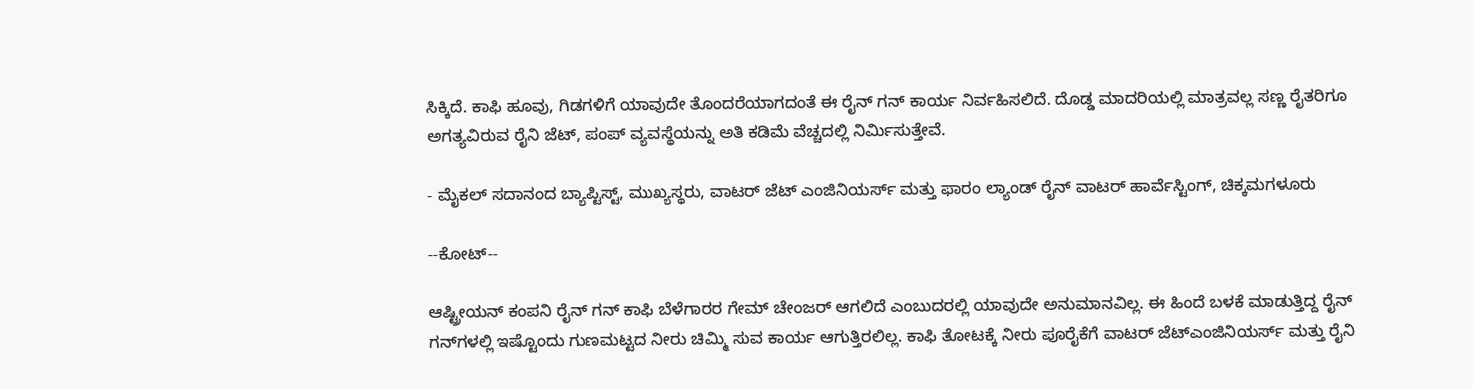ಸಿಕ್ಕಿದೆ. ಕಾಫಿ ಹೂವು, ಗಿಡಗಳಿಗೆ ಯಾವುದೇ ತೊಂದರೆಯಾಗದಂತೆ ಈ ರೈನ್‌ ಗನ್‌ ಕಾರ್ಯ ನಿರ್ವಹಿಸಲಿದೆ. ದೊಡ್ಡ ಮಾದರಿಯಲ್ಲಿ ಮಾತ್ರವಲ್ಲ ಸಣ್ಣ ರೈತರಿಗೂ ಅಗತ್ಯವಿರುವ ರೈನಿ ಜೆಟ್‌, ಪಂಪ್‌ ವ್ಯವಸ್ಥೆಯನ್ನು ಅತಿ ಕಡಿಮೆ ವೆಚ್ಚದಲ್ಲಿ ನಿರ್ಮಿಸುತ್ತೇವೆ.

- ಮೈಕಲ್ ಸದಾನಂದ ಬ್ಯಾಪ್ಟಿಸ್ಟ್, ಮುಖ್ಯಸ್ಥರು, ವಾಟರ್‌ ಜೆಟ್ ಎಂಜಿನಿಯರ್ಸ್ ಮತ್ತು ಫಾರಂ ಲ್ಯಾಂಡ್ ರೈನ್ ವಾಟರ್ ಹಾರ್ವೆಸ್ಟಿಂಗ್, ಚಿಕ್ಕಮಗಳೂರು

--ಕೋಟ್‌--

ಆಷ್ಟ್ರೀಯನ್ ಕಂಪನಿ ರೈನ್‌ ಗನ್ ಕಾಫಿ ಬೆಳೆಗಾರರ ಗೇಮ್‌ ಚೇಂಜರ್ ಆಗಲಿದೆ ಎಂಬುದರಲ್ಲಿ ಯಾವುದೇ ಅನುಮಾನವಿಲ್ಲ. ಈ ಹಿಂದೆ ಬಳಕೆ ಮಾಡುತ್ತಿದ್ದ ರೈನ್‌ ಗನ್‌ಗಳಲ್ಲಿ ಇಷ್ಟೊಂದು ಗುಣಮಟ್ಟದ ನೀರು ಚಿಮ್ಮಿ ಸುವ ಕಾರ್ಯ ಆಗುತ್ತಿರಲಿಲ್ಲ. ಕಾಫಿ ತೋಟಕ್ಕೆ ನೀರು ಪೂರೈಕೆಗೆ ವಾಟರ್‌ ಜೆಟ್‌ಎಂಜಿನಿಯರ್ಸ್‌ ಮತ್ತು ರೈನಿ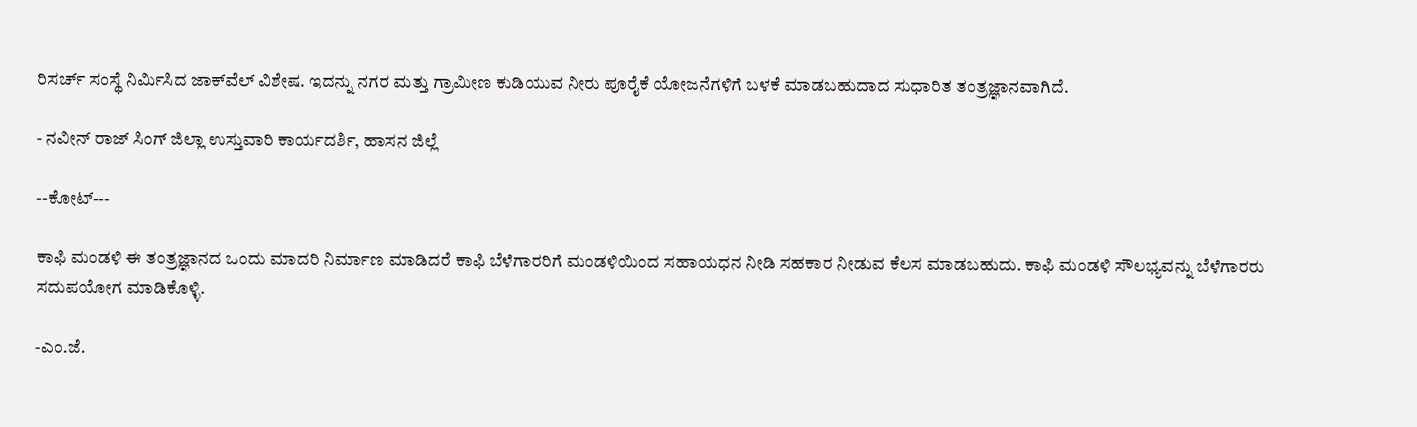ರಿಸರ್ಚ್‌ ಸಂಸ್ಥೆ ನಿರ್ಮಿಸಿದ ಜಾಕ್‌ವೆಲ್‌ ವಿಶೇಷ. ಇದನ್ನು ನಗರ ಮತ್ತು ಗ್ರಾಮೀಣ ಕುಡಿಯುವ ನೀರು ಪೂರೈಕೆ ಯೋಜನೆಗಳಿಗೆ ಬಳಕೆ ಮಾಡಬಹುದಾದ ಸುಧಾರಿತ ತಂತ್ರಜ್ಞಾನವಾಗಿದೆ.

- ನವೀನ್‌ ರಾಜ್‌ ಸಿಂಗ್‌ ಜಿಲ್ಲಾ ಉಸ್ತುವಾರಿ ಕಾರ್ಯದರ್ಶಿ, ಹಾಸನ ಜಿಲ್ಲೆ

--ಕೋಟ್‌---

ಕಾಫಿ ಮಂಡಳಿ ಈ ತಂತ್ರಜ್ಞಾನದ ಒಂದು ಮಾದರಿ ನಿರ್ಮಾಣ ಮಾಡಿದರೆ ಕಾಫಿ ಬೆಳೆಗಾರರಿಗೆ ಮಂಡಳಿಯಿಂದ ಸಹಾಯಧನ ನೀಡಿ ಸಹಕಾರ ನೀಡುವ ಕೆಲಸ ಮಾಡಬಹುದು. ಕಾಫಿ ಮಂಡಳಿ ಸೌಲಭ್ಯವನ್ನು ಬೆಳೆಗಾರರು ಸದುಪಯೋಗ ಮಾಡಿಕೊಳ್ಳಿ.

-ಎಂ.ಜೆ.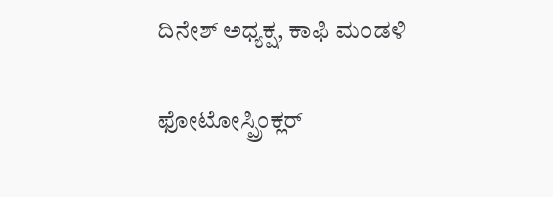ದಿನೇಶ್ ಅಧ್ಯಕ್ಷ, ಕಾಫಿ ಮಂಡಳಿ

ಫೋಟೋಸ್ಪ್ರಿಂಕ್ಲರ್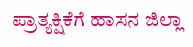ಪ್ರಾತ್ಯಕ್ಷಿಕೆಗೆ ಹಾಸನ ಜಿಲ್ಲಾ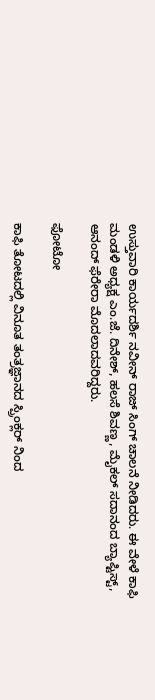ಉಸ್ತುವಾರಿ ಕಾರ್ಯದರ್ಶಿ ನವೀನ್‌ ರಾಜ್‌ ಸಿಂಗ್‌ ಚಾಲನೆ ನೀಡಿದರು. ಈ ವೇಳೆ ಕಾಫಿ ಮಂಡಳಿ ಅಧ್ಯಕ್ಷ ಎಂ.ಜೆ. ದಿನೇಶ್, ಹಲಸೆ ಶಿವಣ್ಣ, ಮೈಕಲ್ ಸದಾನಂದ ಬ್ಯಾಪ್ಟಿಸ್ಟ್, ಆನಂದ್‌ ಫೆರೇರಾ ಮೊದಲಾದವರಿದ್ದರು.

ಫೋಟೋ

ಕಾಫಿ ತೋಟದಲ್ಲಿ ವಿನೂತ ತಂತ್ರಜ್ಞಾನದ ಸ್ಪ್ರಿಂಕ್ಲರ್ ನಿಂದ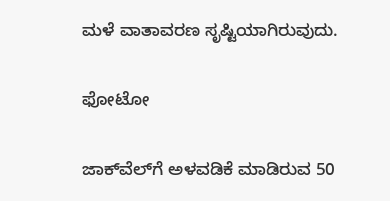ಮಳೆ ವಾತಾವರಣ ಸೃಷ್ಟಿಯಾಗಿರುವುದು.

ಫೋಟೋ

ಜಾಕ್‌ವೆಲ್‌ಗೆ ಅಳವಡಿಕೆ ಮಾಡಿರುವ 50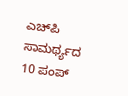ಎಚ್‌ಪಿ ಸಾಮರ್ಥ್ಯದ 10 ಪಂಪ್‌